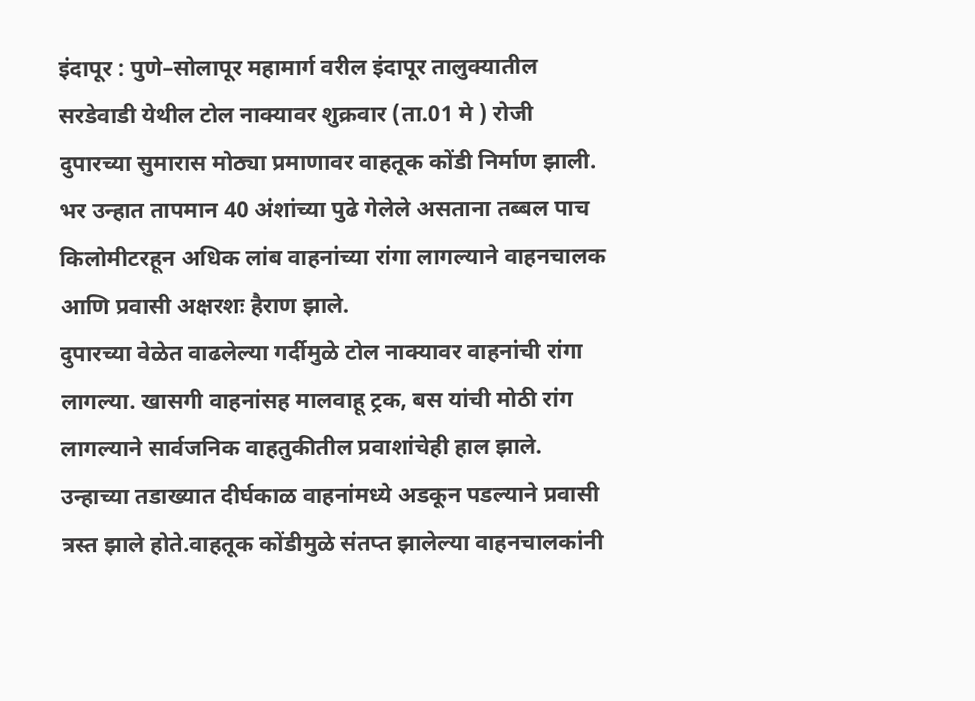इंदापूर : पुणे–सोलापूर महामार्ग वरील इंदापूर तालुक्यातील सरडेवाडी येथील टोल नाक्यावर शुक्रवार (ता.01 मे ) रोजी दुपारच्या सुमारास मोठ्या प्रमाणावर वाहतूक कोंडी निर्माण झाली. भर उन्हात तापमान 40 अंशांच्या पुढे गेलेले असताना तब्बल पाच किलोमीटरहून अधिक लांब वाहनांच्या रांगा लागल्याने वाहनचालक आणि प्रवासी अक्षरशः हैराण झाले.
दुपारच्या वेळेत वाढलेल्या गर्दीमुळे टोल नाक्यावर वाहनांची रांगा लागल्या. खासगी वाहनांसह मालवाहू ट्रक, बस यांची मोठी रांग लागल्याने सार्वजनिक वाहतुकीतील प्रवाशांचेही हाल झाले. उन्हाच्या तडाख्यात दीर्घकाळ वाहनांमध्ये अडकून पडल्याने प्रवासी त्रस्त झाले होते.वाहतूक कोंडीमुळे संतप्त झालेल्या वाहनचालकांनी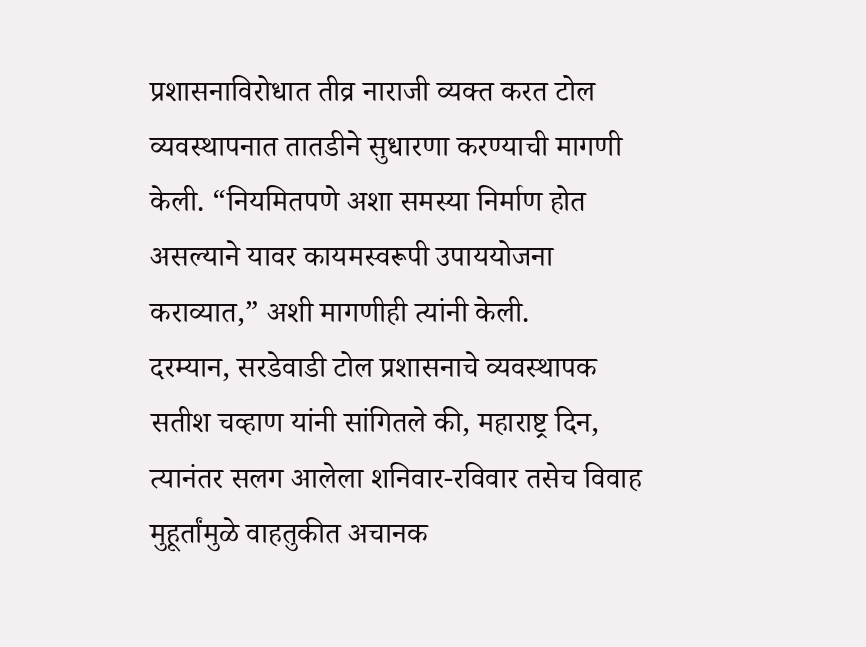प्रशासनाविरोधात तीव्र नाराजी व्यक्त करत टोल व्यवस्थापनात तातडीने सुधारणा करण्याची मागणी केली. “नियमितपणे अशा समस्या निर्माण होत असल्याने यावर कायमस्वरूपी उपाययोजना कराव्यात,” अशी मागणीही त्यांनी केली.
दरम्यान, सरडेवाडी टोल प्रशासनाचे व्यवस्थापक सतीश चव्हाण यांनी सांगितले की, महाराष्ट्र दिन, त्यानंतर सलग आलेला शनिवार-रविवार तसेच विवाह मुहूर्तांमुळे वाहतुकीत अचानक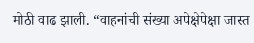मोठी वाढ झाली. “वाहनांची संख्या अपेक्षेपेक्षा जास्त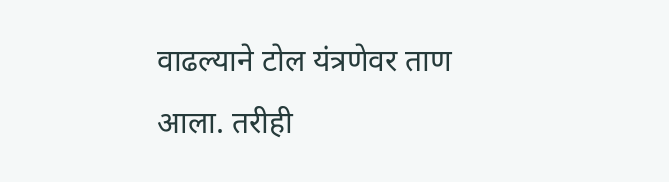वाढल्याने टोल यंत्रणेवर ताण आला. तरीही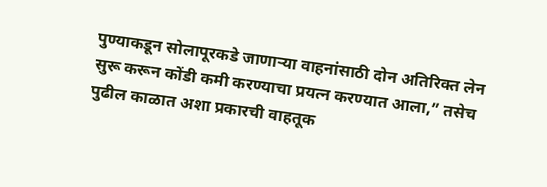पुण्याकडून सोलापूरकडे जाणाऱ्या वाहनांसाठी दोन अतिरिक्त लेन सुरू करून कोंडी कमी करण्याचा प्रयत्न करण्यात आला,” तसेच पुढील काळात अशा प्रकारची वाहतूक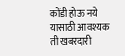कोंडी होऊ नये यासाठी आवश्यक ती खबरदारी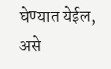घेण्यात येईल, असे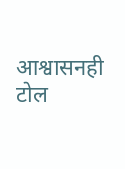आश्वासनही टोल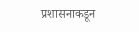प्रशासनाकडून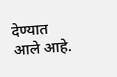देण्यात आले आहे.